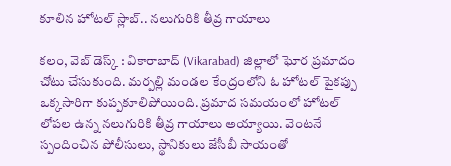కూలిన హోటల్ స్లాబ్.. నలుగురికి తీవ్ర గాయాలు

కలం, వెబ్ డెస్క్ : వికారాబాద్ (Vikarabad) జిల్లాలో ఘోర ప్రమాదం చోటు చేసుకుంది. మర్పల్లి మండల కేంద్రంలోని ఓ హోటల్ పైకప్పు ఒక్కసారిగా కుప్పకూలిపోయింది. ప్రమాద సమయంలో హోటల్ లోపల ఉన్న నలుగురికి తీవ్ర గాయాలు అయ్యాయి. వెంటనే స్పందించిన పోలీసులు, స్థానికులు జేసీబీ సాయంతో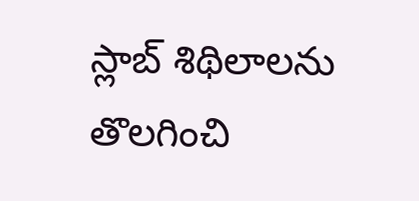స్లాబ్ శిథిలాలను తొలగించి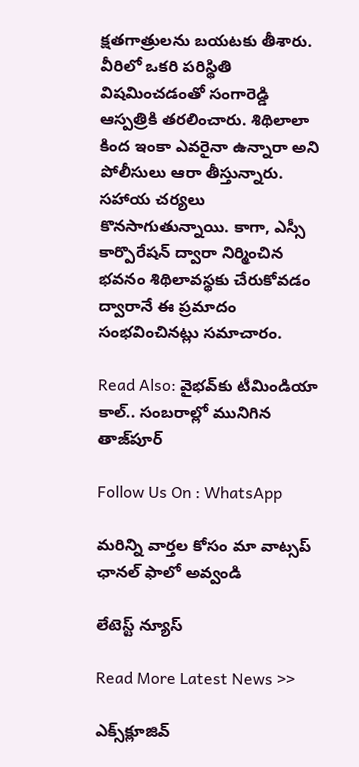క్షతగాత్రులను బయటకు తీశారు. వీరిలో ఒకరి పరిస్థితి విషమించడంతో సంగారెడ్డి ఆస్పత్రికి తరలించారు. శిథిలాలా కింద ఇంకా ఎవరైనా ఉన్నారా అని పోలీసులు ఆరా తీస్తున్నారు. సహాయ చర్యలు కొనసాగుతున్నాయి. కాగా, ఎస్సీ కార్పొరేషన్ ద్వారా నిర్మించిన భవనం శిథిలావస్థకు చేరుకోవడం ద్వారానే ఈ ప్రమాదం సంభవించినట్లు సమాచారం.

Read Also: వైభవ్‌కు టీమిండియా కాల్.. సంబరాల్లో మునిగిన తాజ్‌పూర్

Follow Us On : WhatsApp

మ‌రిన్ని వార్త‌ల కోసం మా వాట్స‌ప్ ఛాన‌ల్ ఫాలో అవ్వండి

లేటెస్ట్ న్యూస్‌

Read More Latest News >>

ఎక్స్‌క్లూజివ్‌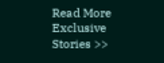Read More Exclusive Stories >>